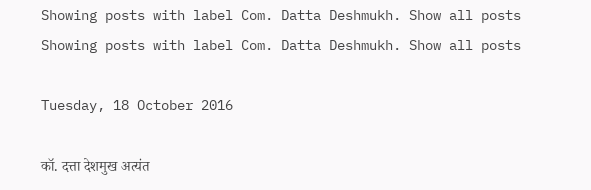Showing posts with label Com. Datta Deshmukh. Show all posts
Showing posts with label Com. Datta Deshmukh. Show all posts

Tuesday, 18 October 2016

कॉ. दत्ता देशमुख अत्यंत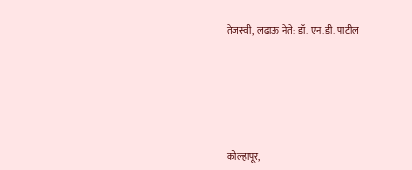तेजस्वी, लढाऊ नेते: डॉ. एन.डी. पाटील






कोल्हापूर,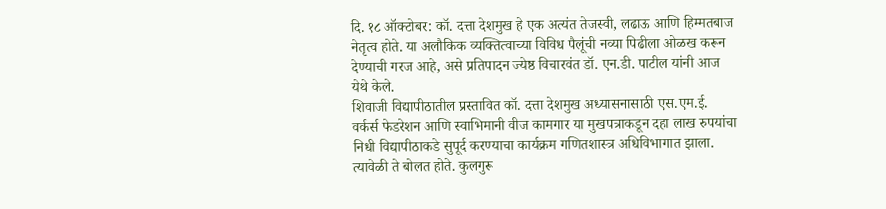दि. १८ ऑक्टोबर: कॉ. दत्ता देशमुख हे एक अत्यंत तेजस्वी, लढाऊ आणि हिम्मतबाज नेतृत्व होते. या अलौकिक व्यक्तित्वाच्या विविध पैलूंची नव्या पिढीला ओळख करून देण्याची गरज आहे, असे प्रतिपादन ज्येष्ठ विचारवंत डॉ. एन.डी. पाटील यांनी आज येथे केले.
शिवाजी विद्यापीठातील प्रस्तावित कॉ. दत्ता देशमुख अध्यासनासाठी एस.एम.ई. वर्कर्स फेडरेशन आणि स्वाभिमानी वीज कामगार या मुखपत्राकडून दहा लाख रुपयांचा निधी विद्यापीठाकडे सुपूर्द करण्याचा कार्यक्रम गणितशास्त्र अधिविभागात झाला. त्यावेळी ते बोलत होते. कुलगुरू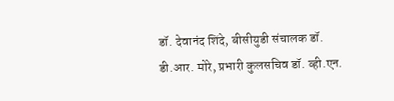डॉ. देवानंद शिंदे, बीसीयुडी संचालक डॉ. डी.आर. मोरे, प्रभारी कुलसचिव डॉ. व्ही.एन.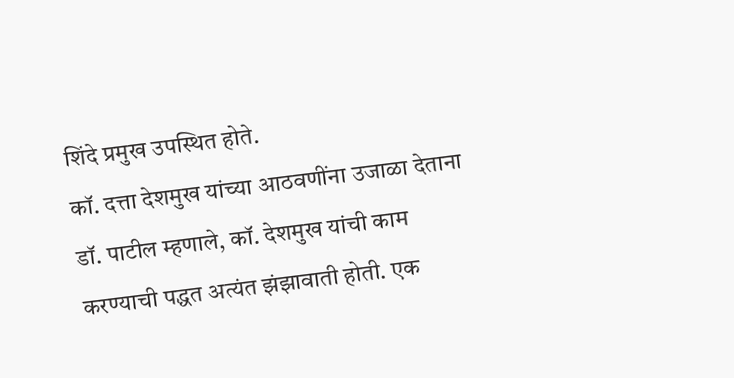शिंदे प्रमुख उपस्थित होते.
कॉ. दत्ता देशमुख यांच्या आठवणींना उजाळा देताना डॉ. पाटील म्हणाले, कॉ. देशमुख यांची काम करण्याची पद्धत अत्यंत झंझावाती होती. एक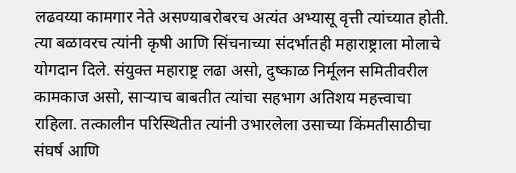लढवय्या कामगार नेते असण्याबरोबरच अत्यंत अभ्यासू वृत्ती त्यांच्यात होती. त्या बळावरच त्यांनी कृषी आणि सिंचनाच्या संदर्भातही महाराष्ट्राला मोलाचे योगदान दिले. संयुक्त महाराष्ट्र लढा असो, दुष्काळ निर्मूलन समितीवरील कामकाज असो, साऱ्याच बाबतीत त्यांचा सहभाग अतिशय महत्त्वाचा राहिला. तत्कालीन परिस्थितीत त्यांनी उभारलेला उसाच्या किंमतीसाठीचा संघर्ष आणि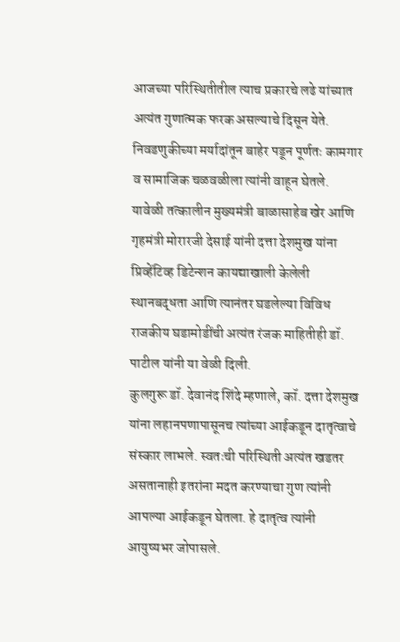आजच्या परिस्थितीतील त्याच प्रकारचे लढे यांच्यात अत्यंत गुणात्मक फरक असल्याचे दिसून येते. निवडणुकीच्या मर्यादांतून बाहेर पडून पूर्णतः कामगार व सामाजिक चळवळीला त्यांनी वाहून घेतले.
यावेळी तत्कालीन मुख्यमंत्री बाळासाहेब खेर आणि गृहमंत्री मोरारजी देसाई यांनी दत्ता देशमुख यांना प्रिव्हेंटिव्ह डिटेन्शन कायद्याखाली केलेली स्थानबद्धता आणि त्यानंतर घडलेल्या विविध राजकीय घडामोडींची अत्यंत रंजक माहितीही डॉ. पाटील यांनी या वेळी दिली.
कुलगुरू डॉ. देवानंद शिंदे म्हणाले, कॉ. दत्ता देशमुख यांना लहानपणापासूनच त्यांच्या आईकडून दातृत्वाचे संस्कार लाभले. स्वतःची परिस्थिती अत्यंत खडतर असतानाही इतरांना मदत करण्याचा गुण त्यांनी आपल्या आईकडून घेतला. हे दातृत्व त्यांनी आयुष्यभर जोपासले.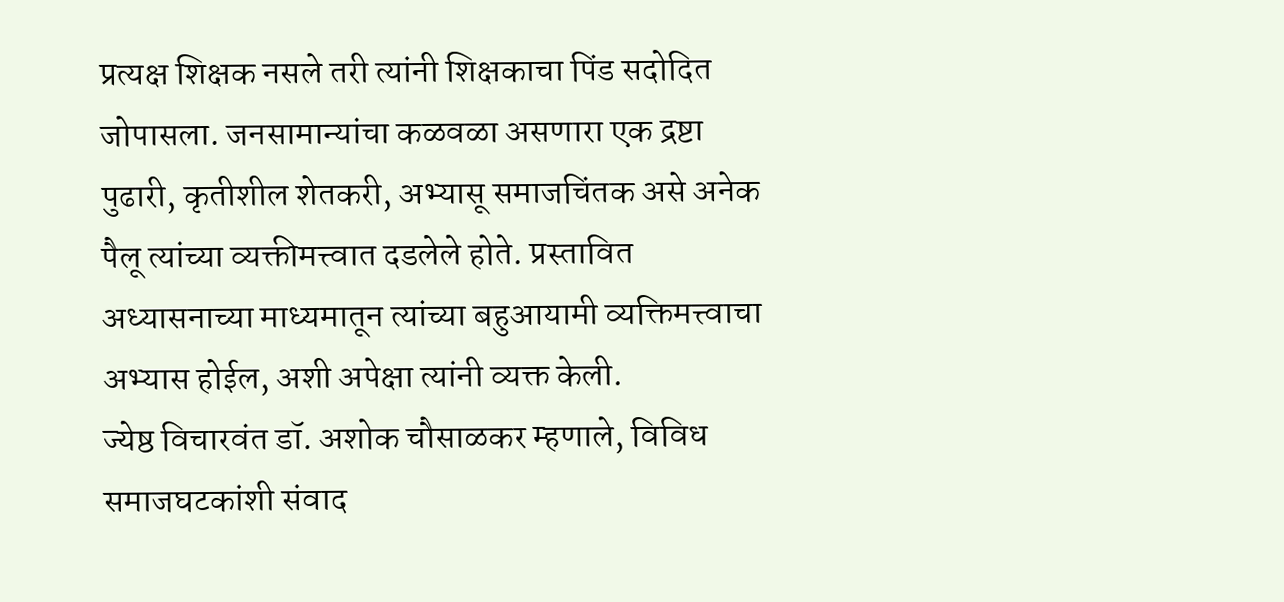प्रत्यक्ष शिक्षक नसले तरी त्यांनी शिक्षकाचा पिंड सदोदित जोपासला. जनसामान्यांचा कळवळा असणारा एक द्रष्टा पुढारी, कृतीशील शेतकरी, अभ्यासू समाजचिंतक असे अनेक पैलू त्यांच्या व्यक्तीमत्त्वात दडलेले होते. प्रस्तावित अध्यासनाच्या माध्यमातून त्यांच्या बहुआयामी व्यक्तिमत्त्वाचा अभ्यास होईल, अशी अपेक्षा त्यांनी व्यक्त केली.
ज्येष्ठ विचारवंत डॉ. अशोक चौसाळकर म्हणाले, विविध समाजघटकांशी संवाद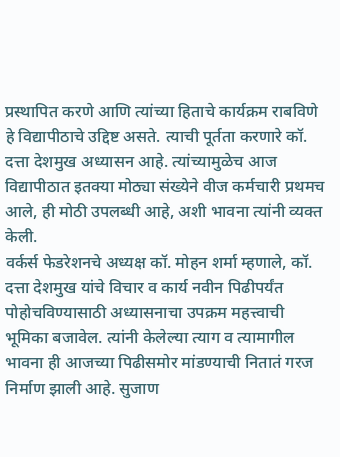प्रस्थापित करणे आणि त्यांच्या हिताचे कार्यक्रम राबविणे हे विद्यापीठाचे उद्दिष्ट असते. त्याची पूर्तता करणारे कॉ. दत्ता देशमुख अध्यासन आहे. त्यांच्यामुळेच आज विद्यापीठात इतक्या मोठ्या संख्येने वीज कर्मचारी प्रथमच आले, ही मोठी उपलब्धी आहे, अशी भावना त्यांनी व्यक्त केली.
वर्कर्स फेडरेशनचे अध्यक्ष कॉ. मोहन शर्मा म्हणाले, कॉ. दत्ता देशमुख यांचे विचार व कार्य नवीन पिढीपर्यंत पोहोचविण्यासाठी अध्यासनाचा उपक्रम महत्त्वाची भूमिका बजावेल. त्यांनी केलेल्या त्याग व त्यामागील भावना ही आजच्या पिढीसमोर मांडण्याची नितातं गरज निर्माण झाली आहे. सुजाण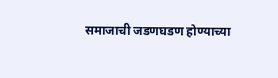समाजाची जडणघडण होण्याच्या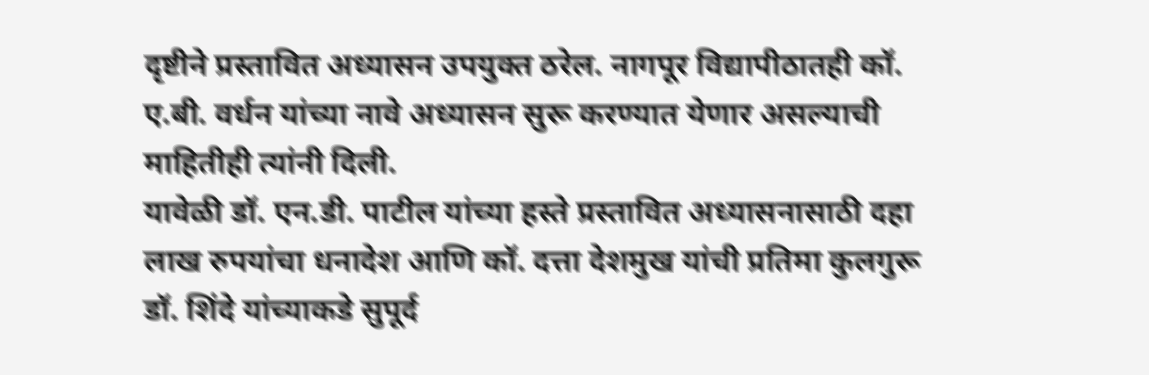दृष्टीने प्रस्तावित अध्यासन उपयुक्त ठरेल. नागपूर विद्यापीठातही कॉ. ए.बी. वर्धन यांच्या नावे अध्यासन सुरू करण्यात येणार असल्याची माहितीही त्यांनी दिली.
यावेळी डॉ. एन.डी. पाटील यांच्या हस्ते प्रस्तावित अध्यासनासाठी दहा लाख रुपयांचा धनादेश आणि कॉ. दत्ता देशमुख यांची प्रतिमा कुलगुरू डॉ. शिंदे यांच्याकडे सुपूर्द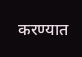करण्यात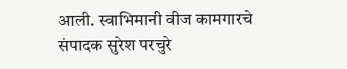आली. स्वाभिमानी वीज कामगारचे संपादक सुरेश परचुरे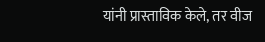यांनी प्रास्ताविक केले, तर वीज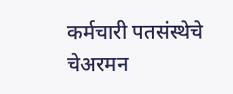कर्मचारी पतसंस्थेचे चेअरमन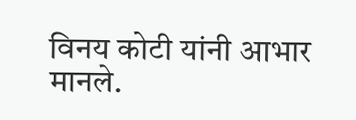विनय कोटी यांनी आभार मानले.